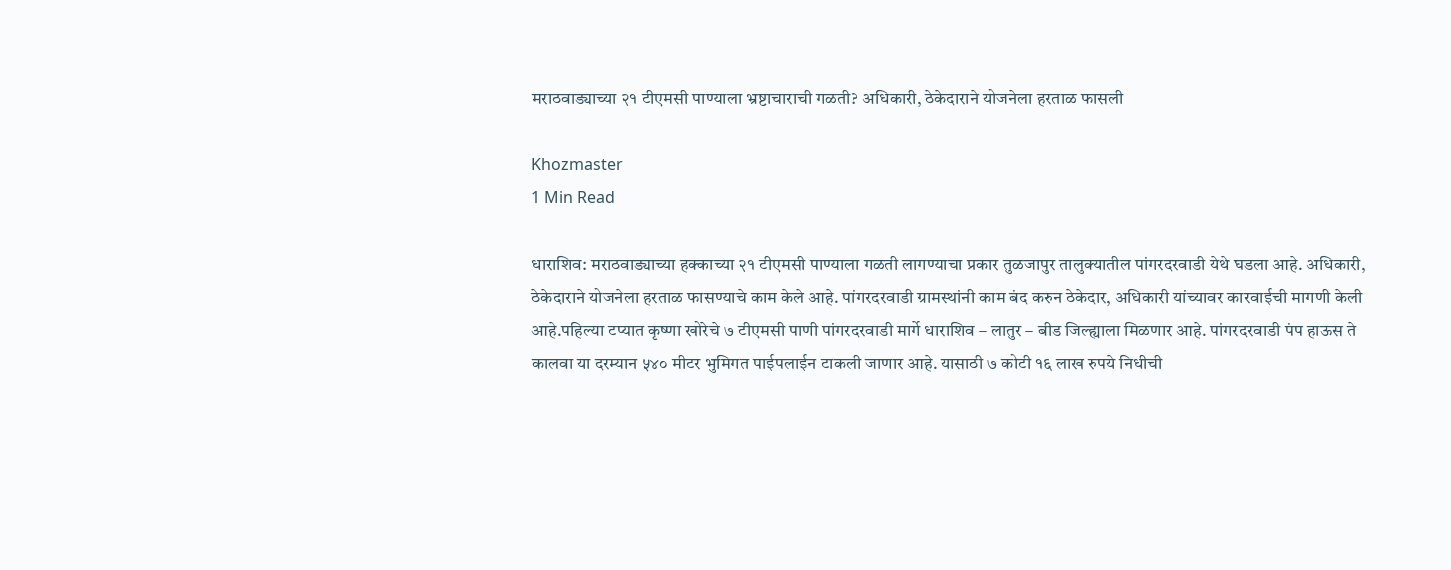मराठवाड्याच्या २१ टीएमसी पाण्याला भ्रष्टाचाराची गळती? अधिकारी, ठेकेदाराने योजनेला हरताळ फासली

Khozmaster
1 Min Read

धाराशिव: मराठवाड्याच्या हक्काच्या २१ टीएमसी पाण्याला गळती लागण्याचा प्रकार तुळजापुर तालुक्यातील पांगरदरवाडी येथे घडला आहे. अधिकारी, ठेकेदाराने योजनेला हरताळ फासण्याचे काम केले आहे. पांगरदरवाडी ग्रामस्थांनी काम बंद करुन ठेकेदार, अधिकारी यांच्यावर कारवाईची मागणी केली आहे.पहिल्या टप्यात कृष्णा खोरेचे ७ टीएमसी पाणी पांगरदरवाडी मार्गे धाराशिव – लातुर – बीड जिल्ह्याला मिळणार आहे. पांगरदरवाडी पंप हाऊस ते कालवा या दरम्यान ५४० मीटर भुमिगत पाईपलाईन टाकली जाणार आहे. यासाठी ७ कोटी १६ लाख रुपये निधीची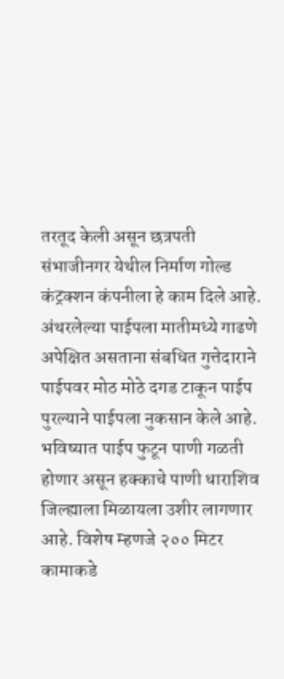तरतूद केली असून छत्रपती संभाजीनगर येथील निर्माण गोल्ड कंट्रक्शन कंपनीला हे काम दिले आहे.
अंथरलेल्या पाईपला मातीमध्ये गाढणे अपेक्षित असताना संबधित गुत्तेदाराने पाईपवर मोठ मोठे दगड टाकून पाईप पुरल्याने पाईपला नुकसान केले आहे. भविष्यात पाईप फुटून पाणी गळती होणार असून हक्काचे पाणी धाराशिव जिल्ह्याला मिळायला उशीर लागणार आहे. विशेष म्हणजे २०० मिटर कामाकडे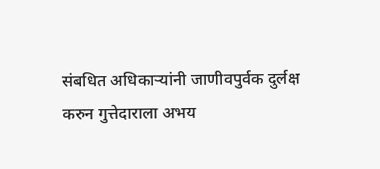संबधित अधिकाऱ्यांनी जाणीवपुर्वक दुर्लक्ष करुन गुत्तेदाराला अभय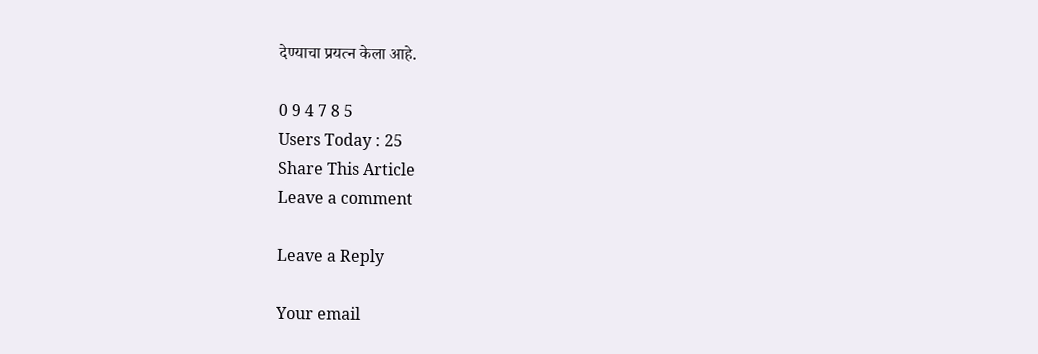देण्याचा प्रयत्न केला आहे.

0 9 4 7 8 5
Users Today : 25
Share This Article
Leave a comment

Leave a Reply

Your email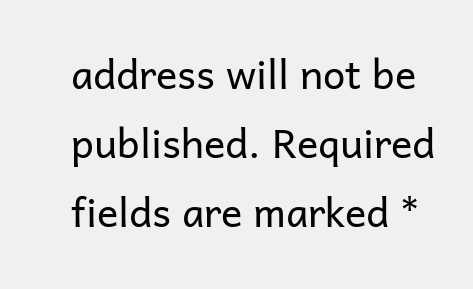address will not be published. Required fields are marked *